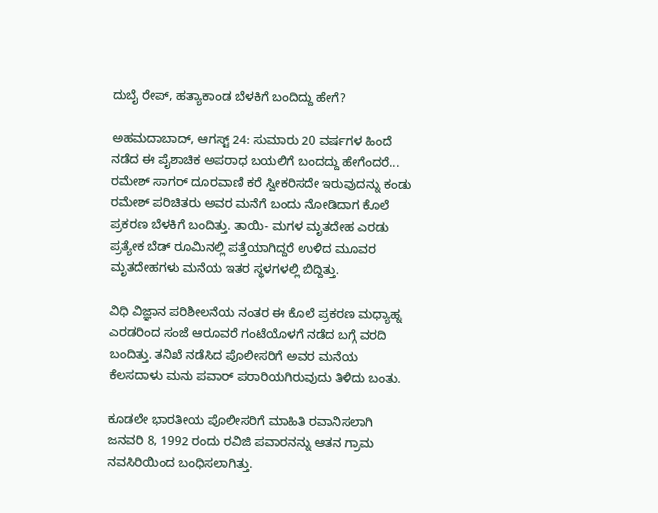ದುಬೈ ರೇಪ್, ಹತ್ಯಾಕಾಂಡ ಬೆಳಕಿಗೆ ಬಂದಿದ್ದು ಹೇಗೆ?

ಅಹಮದಾಬಾದ್, ಆಗಸ್ಟ್ 24: ಸುಮಾರು 20 ವರ್ಷಗಳ ಹಿಂದೆ ನಡೆದ ಈ ಪೈಶಾಚಿಕ ಅಪರಾಧ ಬಯಲಿಗೆ ಬಂದದ್ದು ಹೇಗೆಂದರೆ... ರಮೇಶ್ ಸಾಗರ್ ದೂರವಾಣಿ ಕರೆ ಸ್ವೀಕರಿಸದೇ ಇರುವುದನ್ನು ಕಂಡು ರಮೇಶ್ ಪರಿಚಿತರು ಅವರ ಮನೆಗೆ ಬಂದು ನೋಡಿದಾಗ ಕೊಲೆ ಪ್ರಕರಣ ಬೆಳಕಿಗೆ ಬಂದಿತ್ತು. ತಾಯಿ- ಮಗಳ ಮೃತದೇಹ ಎರಡು ಪ್ರತ್ಯೇಕ ಬೆಡ್ ರೂಮಿನಲ್ಲಿ ಪತ್ತೆಯಾಗಿದ್ದರೆ ಉಳಿದ ಮೂವರ ಮೃತದೇಹಗಳು ಮನೆಯ ಇತರ ಸ್ಥಳಗಳಲ್ಲಿ ಬಿದ್ದಿತ್ತು.

ವಿಧಿ ವಿಜ್ಞಾನ ಪರಿಶೀಲನೆಯ ನಂತರ ಈ ಕೊಲೆ ಪ್ರಕರಣ ಮಧ್ಯಾಹ್ನ ಎರಡರಿಂದ ಸಂಜೆ ಆರೂವರೆ ಗಂಟೆಯೊಳಗೆ ನಡೆದ ಬಗ್ಗೆ ವರದಿ ಬಂದಿತ್ತು. ತನಿಖೆ ನಡೆಸಿದ ಪೊಲೀಸರಿಗೆ ಅವರ ಮನೆಯ ಕೆಲಸದಾಳು ಮನು ಪವಾರ್ ಪರಾರಿಯಗಿರುವುದು ತಿಳಿದು ಬಂತು.

ಕೂಡಲೇ ಭಾರತೀಯ ಪೊಲೀಸರಿಗೆ ಮಾಹಿತಿ ರವಾನಿಸಲಾಗಿ ಜನವರಿ 8, 1992 ರಂದು ರವಿಜಿ ಪವಾರನನ್ನು ಆತನ ಗ್ರಾಮ ನವಸಿರಿಯಿಂದ ಬಂಧಿಸಲಾಗಿತ್ತು.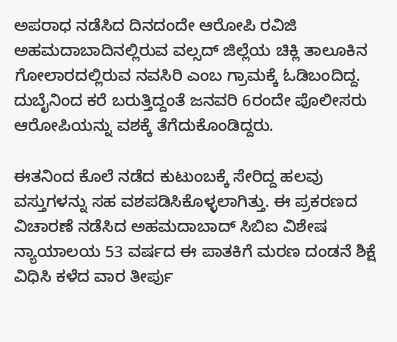ಅಪರಾಧ ನಡೆಸಿದ ದಿನದಂದೇ ಆರೋಪಿ ರವಿಜಿ ಅಹಮದಾಬಾದಿನಲ್ಲಿರುವ ವಲ್ಸದ್ ಜಿಲ್ಲೆಯ ಚಿಕ್ಲಿ ತಾಲೂಕಿನ ಗೋಲಾರದಲ್ಲಿರುವ ನವಸಿರಿ ಎಂಬ ಗ್ರಾಮಕ್ಕೆ ಓಡಿಬಂದಿದ್ದ. ದುಬೈನಿಂದ ಕರೆ ಬರುತ್ತಿದ್ದಂತೆ ಜನವರಿ 6ರಂದೇ ಪೊಲೀಸರು ಆರೋಪಿಯನ್ನು ವಶಕ್ಕೆ ತೆಗೆದುಕೊಂಡಿದ್ದರು.

ಈತನಿಂದ ಕೊಲೆ ನಡೆದ ಕುಟುಂಬಕ್ಕೆ ಸೇರಿದ್ದ ಹಲವು ವಸ್ತುಗಳನ್ನು ಸಹ ವಶಪಡಿಸಿಕೊಳ್ಳಲಾಗಿತ್ತು. ಈ ಪ್ರಕರಣದ ವಿಚಾರಣೆ ನಡೆಸಿದ ಅಹಮದಾಬಾದ್ ಸಿಬಿಐ ವಿಶೇಷ ನ್ಯಾಯಾಲಯ 53 ವರ್ಷದ ಈ ಪಾತಕಿಗೆ ಮರಣ ದಂಡನೆ ಶಿಕ್ಷೆ ವಿಧಿಸಿ ಕಳೆದ ವಾರ ತೀರ್ಪು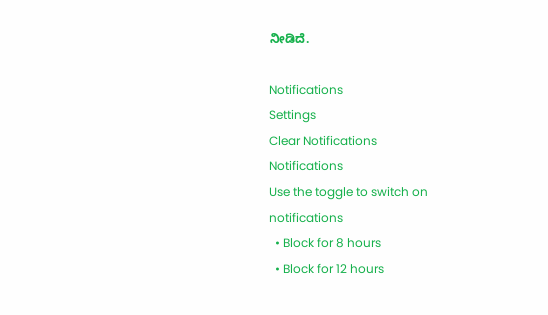ನೀಡಿದೆ.

Notifications
Settings
Clear Notifications
Notifications
Use the toggle to switch on notifications
  • Block for 8 hours
  • Block for 12 hours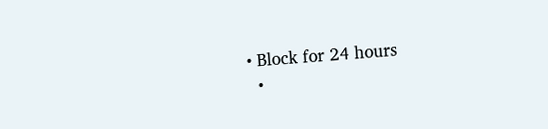• Block for 24 hours
  •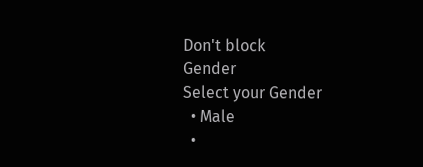Don't block
Gender
Select your Gender
  • Male
  •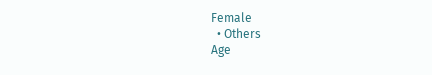Female
  • Others
Age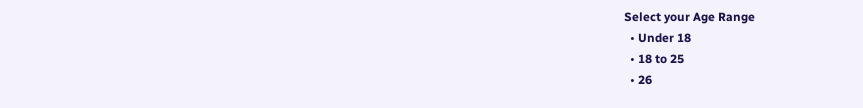Select your Age Range
  • Under 18
  • 18 to 25
  • 26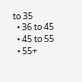to 35
  • 36 to 45
  • 45 to 55
  • 55+